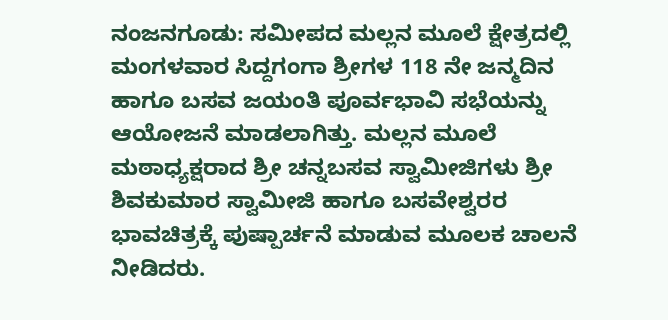ನಂಜನಗೂಡು: ಸಮೀಪದ ಮಲ್ಲನ ಮೂಲೆ ಕ್ಷೇತ್ರದಲ್ಲಿ ಮಂಗಳವಾರ ಸಿದ್ದಗಂಗಾ ಶ್ರೀಗಳ 118 ನೇ ಜನ್ಮದಿನ ಹಾಗೂ ಬಸವ ಜಯಂತಿ ಪೂರ್ವಭಾವಿ ಸಭೆಯನ್ನು ಆಯೋಜನೆ ಮಾಡಲಾಗಿತ್ತು. ಮಲ್ಲನ ಮೂಲೆ ಮಠಾಧ್ಯಕ್ಷರಾದ ಶ್ರೀ ಚನ್ನಬಸವ ಸ್ವಾಮೀಜಿಗಳು ಶ್ರೀ ಶಿವಕುಮಾರ ಸ್ವಾಮೀಜಿ ಹಾಗೂ ಬಸವೇಶ್ವರರ ಭಾವಚಿತ್ರಕ್ಕೆ ಪುಷ್ಪಾರ್ಚನೆ ಮಾಡುವ ಮೂಲಕ ಚಾಲನೆ ನೀಡಿದರು.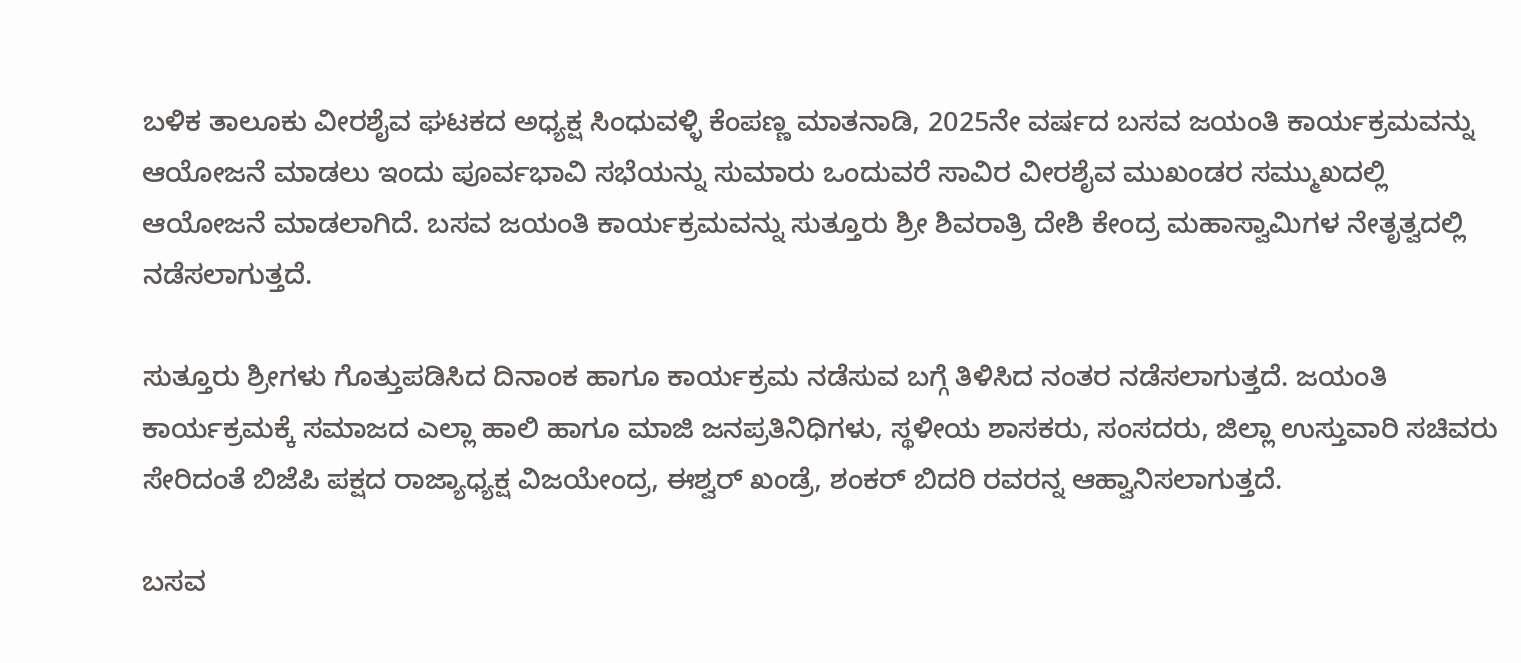ಬಳಿಕ ತಾಲೂಕು ವೀರಶೈವ ಘಟಕದ ಅಧ್ಯಕ್ಷ ಸಿಂಧುವಳ್ಳಿ ಕೆಂಪಣ್ಣ ಮಾತನಾಡಿ, 2025ನೇ ವರ್ಷದ ಬಸವ ಜಯಂತಿ ಕಾರ್ಯಕ್ರಮವನ್ನು ಆಯೋಜನೆ ಮಾಡಲು ಇಂದು ಪೂರ್ವಭಾವಿ ಸಭೆಯನ್ನು ಸುಮಾರು ಒಂದುವರೆ ಸಾವಿರ ವೀರಶೈವ ಮುಖಂಡರ ಸಮ್ಮುಖದಲ್ಲಿ ಆಯೋಜನೆ ಮಾಡಲಾಗಿದೆ. ಬಸವ ಜಯಂತಿ ಕಾರ್ಯಕ್ರಮವನ್ನು ಸುತ್ತೂರು ಶ್ರೀ ಶಿವರಾತ್ರಿ ದೇಶಿ ಕೇಂದ್ರ ಮಹಾಸ್ವಾಮಿಗಳ ನೇತೃತ್ವದಲ್ಲಿ ನಡೆಸಲಾಗುತ್ತದೆ.

ಸುತ್ತೂರು ಶ್ರೀಗಳು ಗೊತ್ತುಪಡಿಸಿದ ದಿನಾಂಕ ಹಾಗೂ ಕಾರ್ಯಕ್ರಮ ನಡೆಸುವ ಬಗ್ಗೆ ತಿಳಿಸಿದ ನಂತರ ನಡೆಸಲಾಗುತ್ತದೆ. ಜಯಂತಿ ಕಾರ್ಯಕ್ರಮಕ್ಕೆ ಸಮಾಜದ ಎಲ್ಲಾ ಹಾಲಿ ಹಾಗೂ ಮಾಜಿ ಜನಪ್ರತಿನಿಧಿಗಳು, ಸ್ಥಳೀಯ ಶಾಸಕರು, ಸಂಸದರು, ಜಿಲ್ಲಾ ಉಸ್ತುವಾರಿ ಸಚಿವರು ಸೇರಿದಂತೆ ಬಿಜೆಪಿ ಪಕ್ಷದ ರಾಜ್ಯಾಧ್ಯಕ್ಷ ವಿಜಯೇಂದ್ರ, ಈಶ್ವರ್ ಖಂಡ್ರೆ, ಶಂಕರ್ ಬಿದರಿ ರವರನ್ನ ಆಹ್ವಾನಿಸಲಾಗುತ್ತದೆ.

ಬಸವ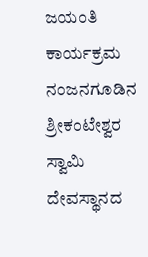ಜಯಂತಿ ಕಾರ್ಯಕ್ರಮ ನಂಜನಗೂಡಿನ ಶ್ರೀಕಂಟೇಶ್ವರ ಸ್ವಾಮಿ ದೇವಸ್ಥಾನದ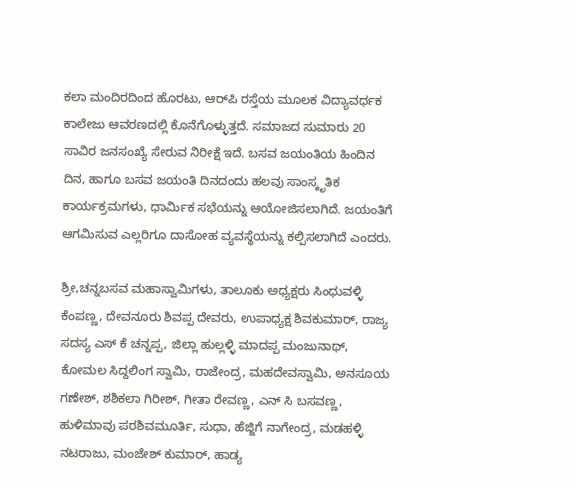ಕಲಾ ಮಂದಿರದಿಂದ ಹೊರಟು, ಆರ್‌ಪಿ ರಸ್ತೆಯ ಮೂಲಕ ವಿದ್ಯಾವರ್ಧಕ ಕಾಲೇಜು ಆವರಣದಲ್ಲಿ ಕೊನೆಗೊಳ್ಳುತ್ತದೆ. ಸಮಾಜದ ಸುಮಾರು 20 ಸಾವಿರ ಜನಸಂಖ್ಯೆ ಸೇರುವ ನಿರೀಕ್ಷೆ ಇದೆ. ಬಸವ ಜಯಂತಿಯ ಹಿಂದಿನ ದಿನ, ಹಾಗೂ ಬಸವ ಜಯಂತಿ ದಿನದಂದು ಹಲವು ಸಾಂಸ್ಕೃತಿಕ ಕಾರ್ಯಕ್ರಮಗಳು, ಧಾರ್ಮಿಕ ಸಭೆಯನ್ನು ಆಯೋಜಿಸಲಾಗಿದೆ. ಜಯಂತಿಗೆ ಆಗಮಿಸುವ ಎಲ್ಲರಿಗೂ ದಾಸೋಹ ವ್ಯವಸ್ಥೆಯನ್ನು ಕಲ್ಪಿಸಲಾಗಿದೆ ಎಂದರು.

ಶ್ರೀ,ಚನ್ನಬಸವ ಮಹಾಸ್ವಾಮಿಗಳು, ತಾಲೂಕು ಅಧ್ಯಕ್ಷರು ಸಿಂಧುವಳ್ಳಿ ಕೆಂಪಣ್ಣ, ದೇವನೂರು ಶಿವಪ್ಪ ದೇವರು, ಉಪಾಧ್ಯಕ್ಷ ಶಿವಕುಮಾರ್, ರಾಜ್ಯ ಸದಸ್ಯ ಎಸ್ ಕೆ ಚನ್ನಪ್ಪ, ಜಿಲ್ಲಾ ಹುಲ್ಲಳ್ಳಿ ಮಾದಪ್ಪ ಮಂಜುನಾಥ್, ಕೋಮಲ ಸಿದ್ದಲಿಂಗ ಸ್ವಾಮಿ, ರಾಜೇಂದ್ರ, ಮಹದೇವಸ್ವಾಮಿ, ಅನಸೂಯ ಗಣೇಶ್, ಶಶಿಕಲಾ ಗಿರೀಶ್, ಗೀತಾ ರೇವಣ್ಣ, ಎನ್ ಸಿ ಬಸವಣ್ಣ, ಹುಳಿಮಾವು ಪರಶಿವಮೂರ್ತಿ, ಸುಧಾ, ಹೆಜ್ಜಿಗೆ ನಾಗೇಂದ್ರ, ಮಡಹಳ್ಳಿ ನಟರಾಜು, ಮಂಜೇಶ್ ಕುಮಾರ್, ಹಾಡ್ಯ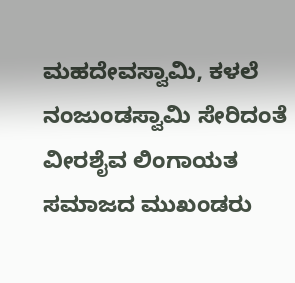ಮಹದೇವಸ್ವಾಮಿ, ಕಳಲೆ ನಂಜುಂಡಸ್ವಾಮಿ ಸೇರಿದಂತೆ ವೀರಶೈವ ಲಿಂಗಾಯತ ಸಮಾಜದ ಮುಖಂಡರು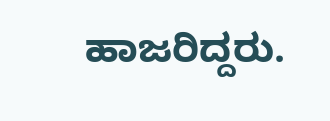ಹಾಜರಿದ್ದರು.